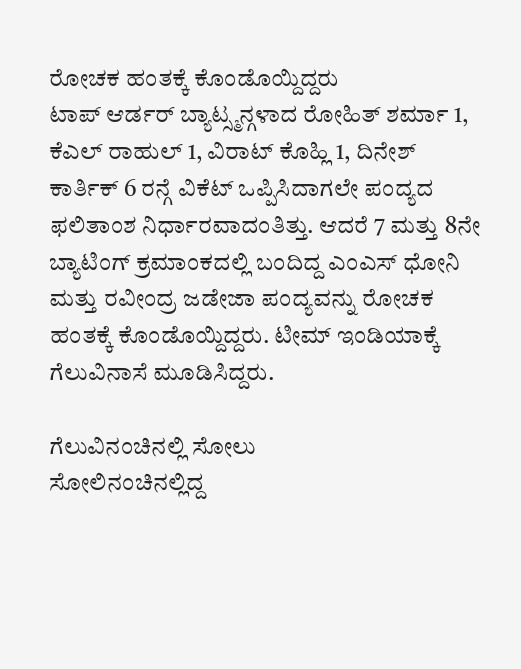ರೋಚಕ ಹಂತಕ್ಕೆ ಕೊಂಡೊಯ್ದಿದ್ದರು
ಟಾಪ್ ಆರ್ಡರ್ ಬ್ಯಾಟ್ಸ್ಮನ್ಗಳಾದ ರೋಹಿತ್ ಶರ್ಮಾ 1, ಕೆಎಲ್ ರಾಹುಲ್ 1, ವಿರಾಟ್ ಕೊಹ್ಲಿ 1, ದಿನೇಶ್ ಕಾರ್ತಿಕ್ 6 ರನ್ಗೆ ವಿಕೆಟ್ ಒಪ್ಪಿಸಿದಾಗಲೇ ಪಂದ್ಯದ ಫಲಿತಾಂಶ ನಿರ್ಧಾರವಾದಂತಿತ್ತು. ಆದರೆ 7 ಮತ್ತು 8ನೇ ಬ್ಯಾಟಿಂಗ್ ಕ್ರಮಾಂಕದಲ್ಲಿ ಬಂದಿದ್ದ ಎಂಎಸ್ ಧೋನಿ ಮತ್ತು ರವೀಂದ್ರ ಜಡೇಜಾ ಪಂದ್ಯವನ್ನು ರೋಚಕ ಹಂತಕ್ಕೆ ಕೊಂಡೊಯ್ದಿದ್ದರು. ಟೀಮ್ ಇಂಡಿಯಾಕ್ಕೆ ಗೆಲುವಿನಾಸೆ ಮೂಡಿಸಿದ್ದರು.

ಗೆಲುವಿನಂಚಿನಲ್ಲಿ ಸೋಲು
ಸೋಲಿನಂಚಿನಲ್ಲಿದ್ದ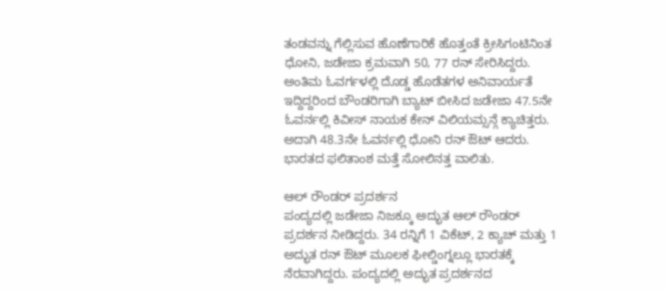ತಂಡವನ್ನು ಗೆಲ್ಲಿಸುವ ಹೊಣೆಗಾರಿಕೆ ಹೊತ್ತಂತೆ ಕ್ರೀಸಿಗಂಟಿನಿಂತ ಧೋನಿ, ಜಡೇಜಾ ಕ್ರಮವಾಗಿ 50, 77 ರನ್ ಸೇರಿಸಿದ್ದರು. ಅಂತಿಮ ಓವರ್ಗಳಲ್ಲಿ ದೊಡ್ಡ ಹೊಡೆತಗಳ ಅನಿವಾರ್ಯತೆ ಇದ್ದಿದ್ದರಿಂದ ಬೌಂಡರಿಗಾಗಿ ಬ್ಯಾಟ್ ಬೀಸಿದ ಜಡೇಜಾ 47.5ನೇ ಓವರ್ನಲ್ಲಿ ಕಿವೀಸ್ ನಾಯಕ ಕೇನ್ ವಿಲಿಯಮ್ಸನ್ಗೆ ಕ್ಯಾಚಿತ್ತರು. ಅದಾಗಿ 48.3ನೇ ಓವರ್ನಲ್ಲಿ ಧೋನಿ ರನ್ ಔಟ್ ಆದರು. ಭಾರತದ ಫಲಿತಾಂಶ ಮತ್ತೆ ಸೋಲಿನತ್ತ ವಾಲಿತು.

ಆಲ್ ರೌಂಡರ್ ಪ್ರದರ್ಶನ
ಪಂದ್ಯದಲ್ಲಿ ಜಡೇಜಾ ನಿಜಕ್ಕೂ ಅದ್ಭುತ ಆಲ್ ರೌಂಡರ್ ಪ್ರದರ್ಶನ ನೀಡಿದ್ದರು. 34 ರನ್ನಿಗೆ 1 ವಿಕೆಟ್, 2 ಕ್ಯಾಚ್ ಮತ್ತು 1 ಅದ್ಭುತ ರನ್ ಔಟ್ ಮೂಲಕ ಫೀಲ್ಡಿಂಗ್ನಲ್ಲೂ ಭಾರತಕ್ಕೆ ನೆರವಾಗಿದ್ದರು. ಪಂದ್ಯದಲ್ಲಿ ಅದ್ಭುತ ಪ್ರದರ್ಶನದ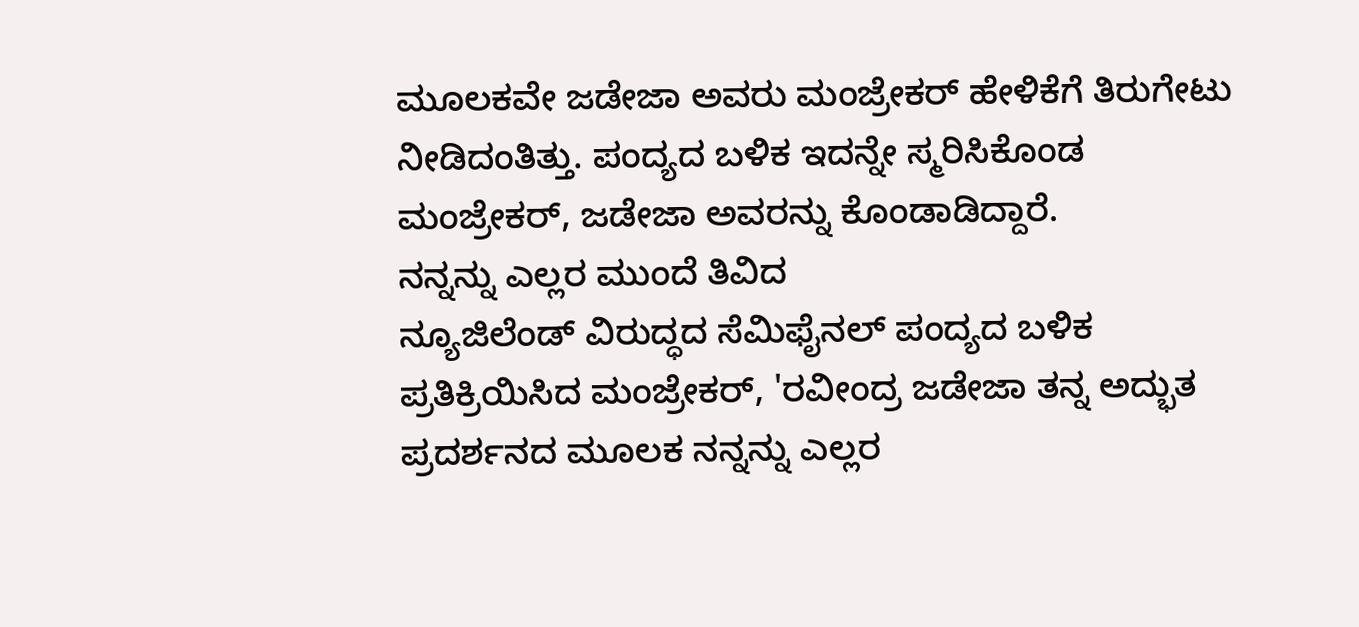ಮೂಲಕವೇ ಜಡೇಜಾ ಅವರು ಮಂಜ್ರೇಕರ್ ಹೇಳಿಕೆಗೆ ತಿರುಗೇಟು ನೀಡಿದಂತಿತ್ತು. ಪಂದ್ಯದ ಬಳಿಕ ಇದನ್ನೇ ಸ್ಮರಿಸಿಕೊಂಡ ಮಂಜ್ರೇಕರ್, ಜಡೇಜಾ ಅವರನ್ನು ಕೊಂಡಾಡಿದ್ದಾರೆ.
ನನ್ನನ್ನು ಎಲ್ಲರ ಮುಂದೆ ತಿವಿದ
ನ್ಯೂಜಿಲೆಂಡ್ ವಿರುದ್ಧದ ಸೆಮಿಫೈನಲ್ ಪಂದ್ಯದ ಬಳಿಕ ಪ್ರತಿಕ್ರಿಯಿಸಿದ ಮಂಜ್ರೇಕರ್, 'ರವೀಂದ್ರ ಜಡೇಜಾ ತನ್ನ ಅದ್ಭುತ ಪ್ರದರ್ಶನದ ಮೂಲಕ ನನ್ನನ್ನು ಎಲ್ಲರ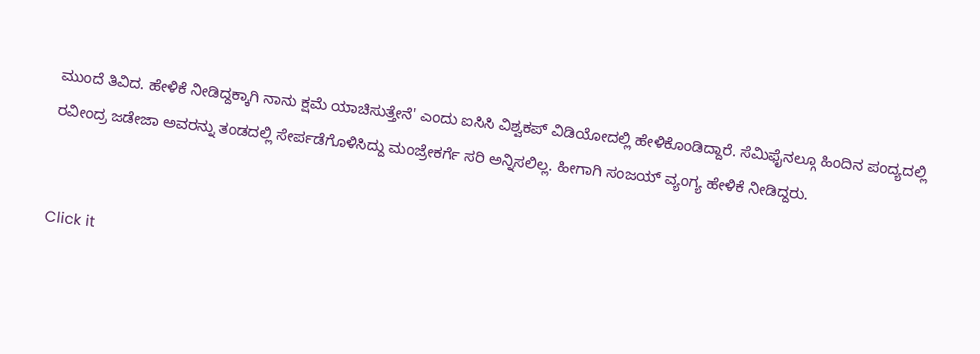ಮುಂದೆ ತಿವಿದ. ಹೇಳಿಕೆ ನೀಡಿದ್ದಕ್ಕಾಗಿ ನಾನು ಕ್ಷಮೆ ಯಾಚಿಸುತ್ತೇನೆ' ಎಂದು ಐಸಿಸಿ ವಿಶ್ವಕಪ್ ವಿಡಿಯೋದಲ್ಲಿ ಹೇಳಿಕೊಂಡಿದ್ದಾರೆ. ಸೆಮಿಫೈನಲ್ಗೂ ಹಿಂದಿನ ಪಂದ್ಯದಲ್ಲಿ ರವೀಂದ್ರ ಜಡೇಜಾ ಅವರನ್ನು ತಂಡದಲ್ಲಿ ಸೇರ್ಪಡೆಗೊಳಿಸಿದ್ದು ಮಂಜ್ರೇಕರ್ಗೆ ಸರಿ ಅನ್ನಿಸಲಿಲ್ಲ. ಹೀಗಾಗಿ ಸಂಜಯ್ ವ್ಯಂಗ್ಯ ಹೇಳಿಕೆ ನೀಡಿದ್ದರು.


Click it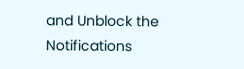and Unblock the Notifications